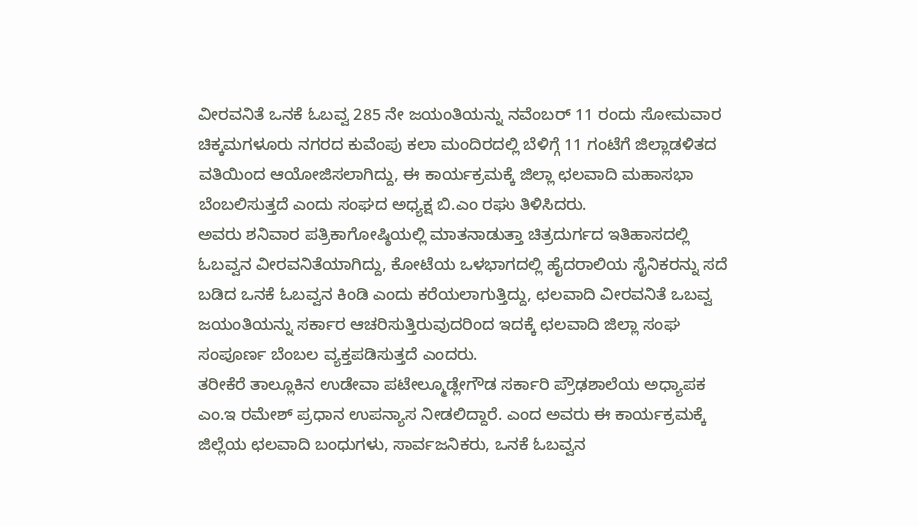ವೀರವನಿತೆ ಒನಕೆ ಓಬವ್ವ 285 ನೇ ಜಯಂತಿಯನ್ನು ನವೆಂಬರ್ 11 ರಂದು ಸೋಮವಾರ ಚಿಕ್ಕಮಗಳೂರು ನಗರದ ಕುವೆಂಪು ಕಲಾ ಮಂದಿರದಲ್ಲಿ ಬೆಳಿಗ್ಗೆ 11 ಗಂಟೆಗೆ ಜಿಲ್ಲಾಡಳಿತದ ವತಿಯಿಂದ ಆಯೋಜಿಸಲಾಗಿದ್ದು, ಈ ಕಾರ್ಯಕ್ರಮಕ್ಕೆ ಜಿಲ್ಲಾ ಛಲವಾದಿ ಮಹಾಸಭಾ ಬೆಂಬಲಿಸುತ್ತದೆ ಎಂದು ಸಂಘದ ಅಧ್ಯಕ್ಷ ಬಿ.ಎಂ ರಘು ತಿಳಿಸಿದರು.
ಅವರು ಶನಿವಾರ ಪತ್ರಿಕಾಗೋಷ್ಠಿಯಲ್ಲಿ ಮಾತನಾಡುತ್ತಾ ಚಿತ್ರದುರ್ಗದ ಇತಿಹಾಸದಲ್ಲಿ ಓಬವ್ವನ ವೀರವನಿತೆಯಾಗಿದ್ದು, ಕೋಟೆಯ ಒಳಭಾಗದಲ್ಲಿ ಹೈದರಾಲಿಯ ಸೈನಿಕರನ್ನು ಸದೆ ಬಡಿದ ಒನಕೆ ಓಬವ್ವನ ಕಿಂಡಿ ಎಂದು ಕರೆಯಲಾಗುತ್ತಿದ್ದು, ಛಲವಾದಿ ವೀರವನಿತೆ ಒಬವ್ವ ಜಯಂತಿಯನ್ನು ಸರ್ಕಾರ ಆಚರಿಸುತ್ತಿರುವುದರಿಂದ ಇದಕ್ಕೆ ಛಲವಾದಿ ಜಿಲ್ಲಾ ಸಂಘ ಸಂಪೂರ್ಣ ಬೆಂಬಲ ವ್ಯಕ್ತಪಡಿಸುತ್ತದೆ ಎಂದರು.
ತರೀಕೆರೆ ತಾಲ್ಲೂಕಿನ ಉಡೇವಾ ಪಟೇಲ್ಮೂಡ್ಲೇಗೌಡ ಸರ್ಕಾರಿ ಪ್ರೌಢಶಾಲೆಯ ಅಧ್ಯಾಪಕ ಎಂ.ಇ ರಮೇಶ್ ಪ್ರಧಾನ ಉಪನ್ಯಾಸ ನೀಡಲಿದ್ದಾರೆ. ಎಂದ ಅವರು ಈ ಕಾರ್ಯಕ್ರಮಕ್ಕೆ ಜಿಲ್ಲೆಯ ಛಲವಾದಿ ಬಂಧುಗಳು, ಸಾರ್ವಜನಿಕರು, ಒನಕೆ ಓಬವ್ವನ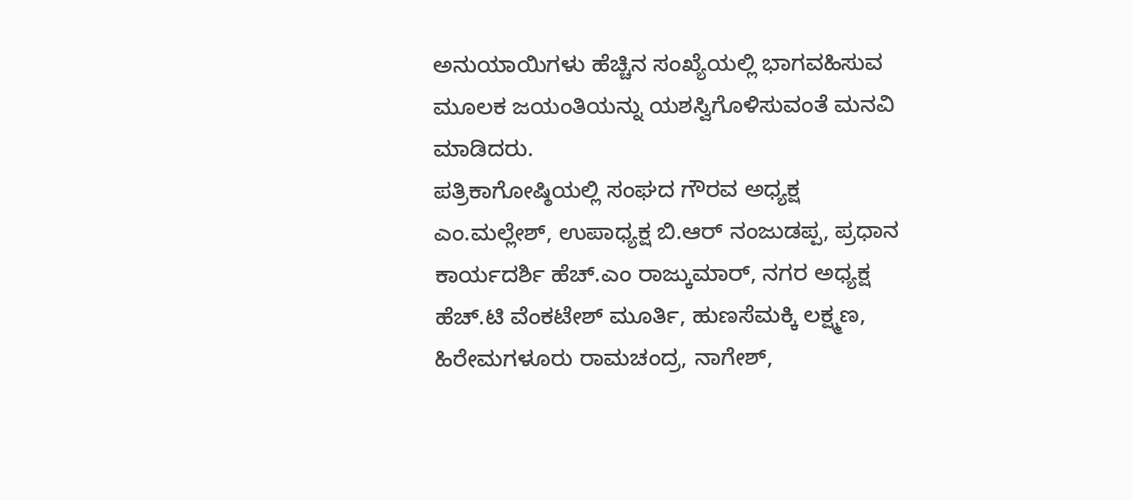ಅನುಯಾಯಿಗಳು ಹೆಚ್ಚಿನ ಸಂಖ್ಯೆಯಲ್ಲಿ ಭಾಗವಹಿಸುವ ಮೂಲಕ ಜಯಂತಿಯನ್ನು ಯಶಸ್ವಿಗೊಳಿಸುವಂತೆ ಮನವಿ ಮಾಡಿದರು.
ಪತ್ರಿಕಾಗೋಷ್ಠಿಯಲ್ಲಿ ಸಂಘದ ಗೌರವ ಅಧ್ಯಕ್ಷ ಎಂ.ಮಲ್ಲೇಶ್, ಉಪಾಧ್ಯಕ್ಷ ಬಿ.ಆರ್ ನಂಜುಡಪ್ಪ, ಪ್ರಧಾನ ಕಾರ್ಯದರ್ಶಿ ಹೆಚ್.ಎಂ ರಾಜ್ಕುಮಾರ್, ನಗರ ಅಧ್ಯಕ್ಷ ಹೆಚ್.ಟಿ ವೆಂಕಟೇಶ್ ಮೂರ್ತಿ, ಹುಣಸೆಮಕ್ಕಿ ಲಕ್ಷ್ಮಣ, ಹಿರೇಮಗಳೂರು ರಾಮಚಂದ್ರ, ನಾಗೇಶ್,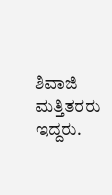ಶಿವಾಜಿ ಮತ್ತಿತರರು ಇದ್ದರು.